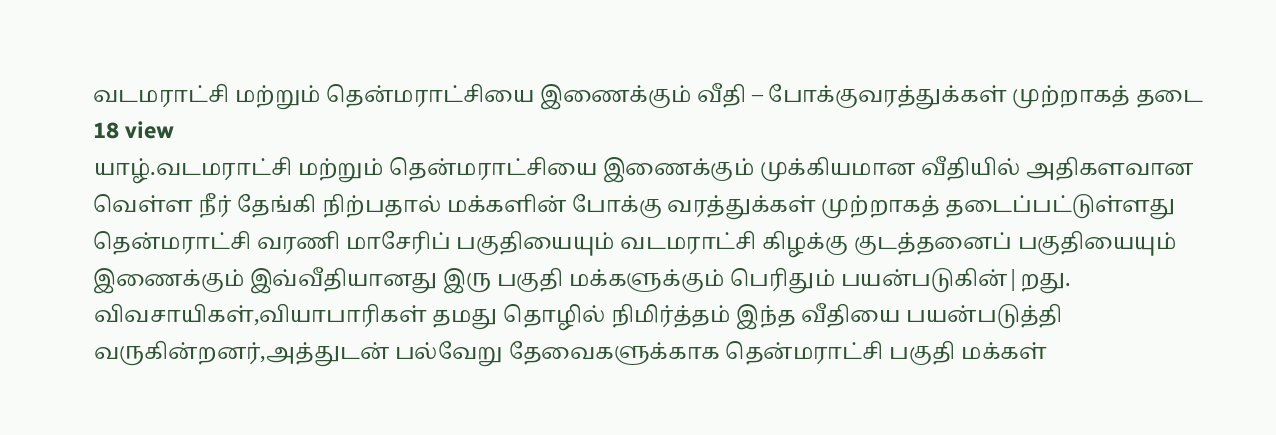வடமராட்சி மற்றும் தென்மராட்சியை இணைக்கும் வீதி – போக்குவரத்துக்கள் முற்றாகத் தடை
18 view
யாழ்.வடமராட்சி மற்றும் தென்மராட்சியை இணைக்கும் முக்கியமான வீதியில் அதிகளவான வெள்ள நீர் தேங்கி நிற்பதால் மக்களின் போக்கு வரத்துக்கள் முற்றாகத் தடைப்பட்டுள்ளது தென்மராட்சி வரணி மாசேரிப் பகுதியையும் வடமராட்சி கிழக்கு குடத்தனைப் பகுதியையும் இணைக்கும் இவ்வீதியானது இரு பகுதி மக்களுக்கும் பெரிதும் பயன்படுகின்|றது. விவசாயிகள்,வியாபாரிகள் தமது தொழில் நிமிர்த்தம் இந்த வீதியை பயன்படுத்தி வருகின்றனர்,அத்துடன் பல்வேறு தேவைகளுக்காக தென்மராட்சி பகுதி மக்கள்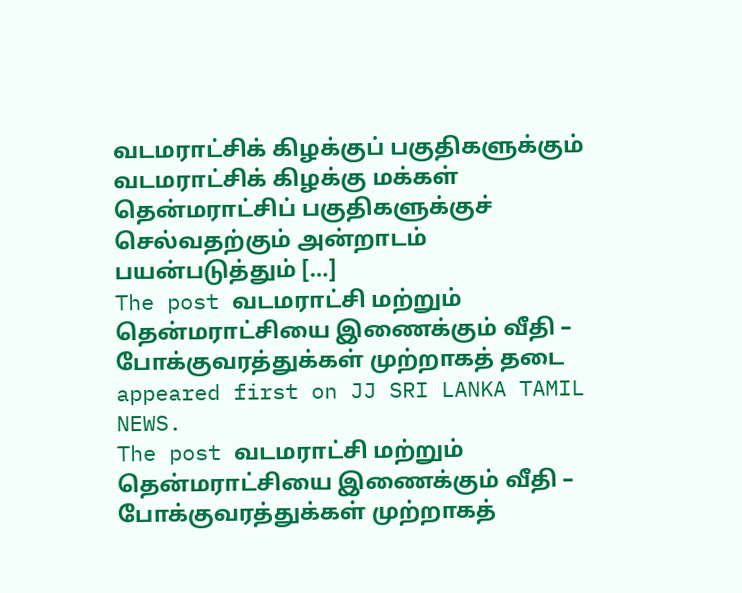வடமராட்சிக் கிழக்குப் பகுதிகளுக்கும் வடமராட்சிக் கிழக்கு மக்கள் தென்மராட்சிப் பகுதிகளுக்குச் செல்வதற்கும் அன்றாடம் பயன்படுத்தும் […]
The post வடமராட்சி மற்றும் தென்மராட்சியை இணைக்கும் வீதி – போக்குவரத்துக்கள் முற்றாகத் தடை appeared first on JJ SRI LANKA TAMIL NEWS.
The post வடமராட்சி மற்றும் தென்மராட்சியை இணைக்கும் வீதி – போக்குவரத்துக்கள் முற்றாகத்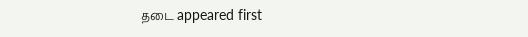தடை appeared first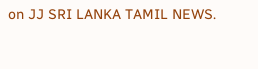on JJ SRI LANKA TAMIL NEWS.